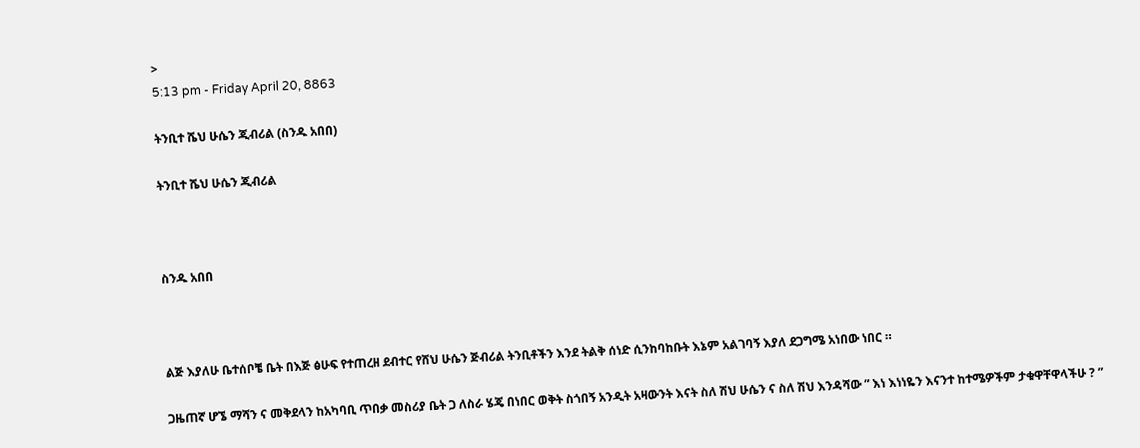>
5:13 pm - Friday April 20, 8863

ትንቢተ ሼህ ሁሴን ጂብሪል (ስንዱ አበበ)

ትንቢተ ሼህ ሁሴን ጂብሪል



ስንዱ አበበ



ልጅ እያለሁ ቤተሰቦቼ ቤት በእጅ ፅሁፍ የተጠረዘ ደብተር የሸህ ሁሴን ጅብሪል ትንቢቶችን እንደ ትልቅ ሰነድ ሲንከባከቡት እኔም አልገባኝ እያለ ደጋግሜ አነበው ነበር ።

ጋዜጠኛ ሆኜ ማሻን ና መቅደላን ከአካባቢ ጥበቃ መስሪያ ቤት ጋ ለስራ ሄጄ በነበር ወቅት ስጎበኝ አንዲት አዛውንት እናት ስለ ሽህ ሁሴን ና ስለ ሽህ እንዳሻው ” እነ እነነዬን እናንተ ከተሜዎችም ታቁዋቸዋላችሁ ? ”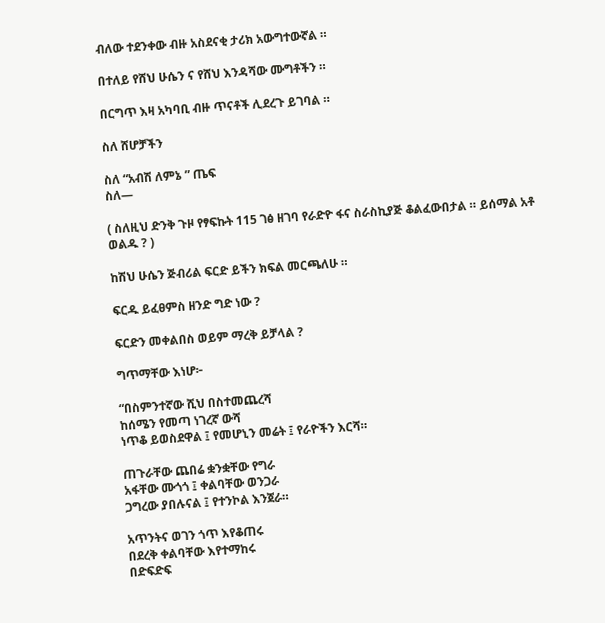ብለው ተደንቀው ብዙ አስደናቂ ታሪክ አውግተውኛል ።

በተለይ የሸህ ሁሴን ና የሸህ እንዳሻው ሙግቶችን ።

በርግጥ እዛ አካባቢ ብዙ ጥናቶች ሊደረጉ ይገባል ።

ስለ ሸሆቻችን

ስለ “አብሽ ለምኔ ” ጤፍ
ስለ—

( ስለዚህ ድንቅ ጉዞ የፃፍኩት 115 ገፅ ዘገባ የራድዮ ፋና ስራስኪያጅ ቆልፈውበታል ። ይሰማል አቶ ወልዱ ? )

ከሽህ ሁሴን ጅብሪል ፍርድ ይችን ክፍል መርጫለሁ ።

ፍርዱ ይፈፀምስ ዘንድ ግድ ነው ?

ፍርድን መቀልበስ ወይም ማረቅ ይቻላል ?

ግጥማቸው እነሆ፦

“በስምንተኛው ሺህ በስተመጨረሻ
ከሰሜን የመጣ ነገረኛ ውሻ
ነጥቆ ይወስደዋል ፤ የመሆኒን መሬት ፤ የራዮችን እርሻ።

ጠጉራቸው ጨበሬ ቋንቋቸው የግራ
አፋቸው ሙጎጎ ፤ ቀልባቸው ወንጋራ
ጋግረው ያበሉናል ፤ የተንኮል እንጀራ።

አጥንትና ወገን ጎጥ እየቆጠሩ
በደረቅ ቀልባቸው እየተማከሩ
በድፍድፍ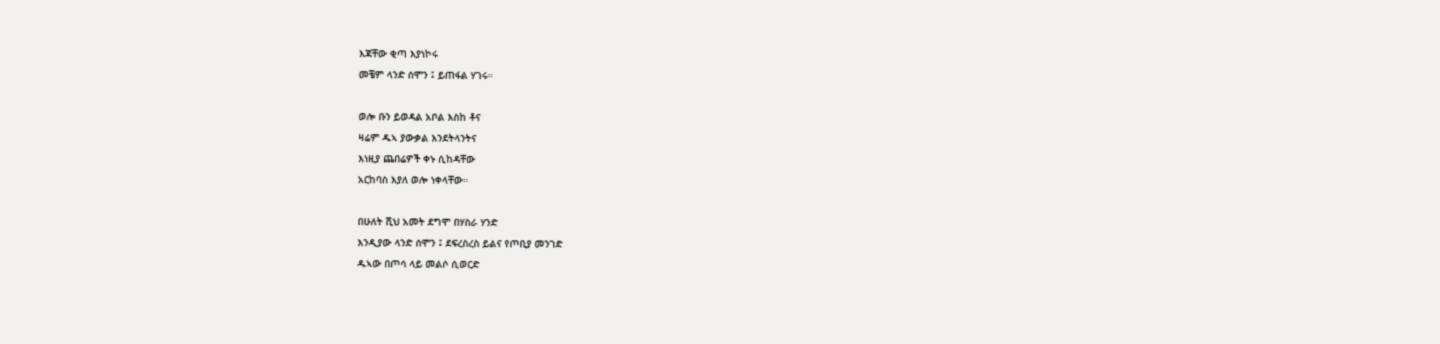እጃቸው ቂጣ እያነኮሩ
መቼም ላንድ ሰሞን ፤ ይጠፋል ሃገሩ።

ወሎ ቡን ይወዳል አቦል እስከ ቶና
ዛሬም ዱኣ ያውቃል እንደትላንትና
እነዚያ ጨበሬዎች ቀኑ ሲከዳቸው
አርከባስ እያለ ወሎ ነቀላቸው።

በሁለት ሺህ አመት ደግሞ በሃስራ ሃንድ
እንዲያው ላንድ ሰሞን ፤ ደፍረስረስ ይልና የጦቢያ መንገድ
ዱኣው በጦሳ ላይ መልሶ ሲወርድ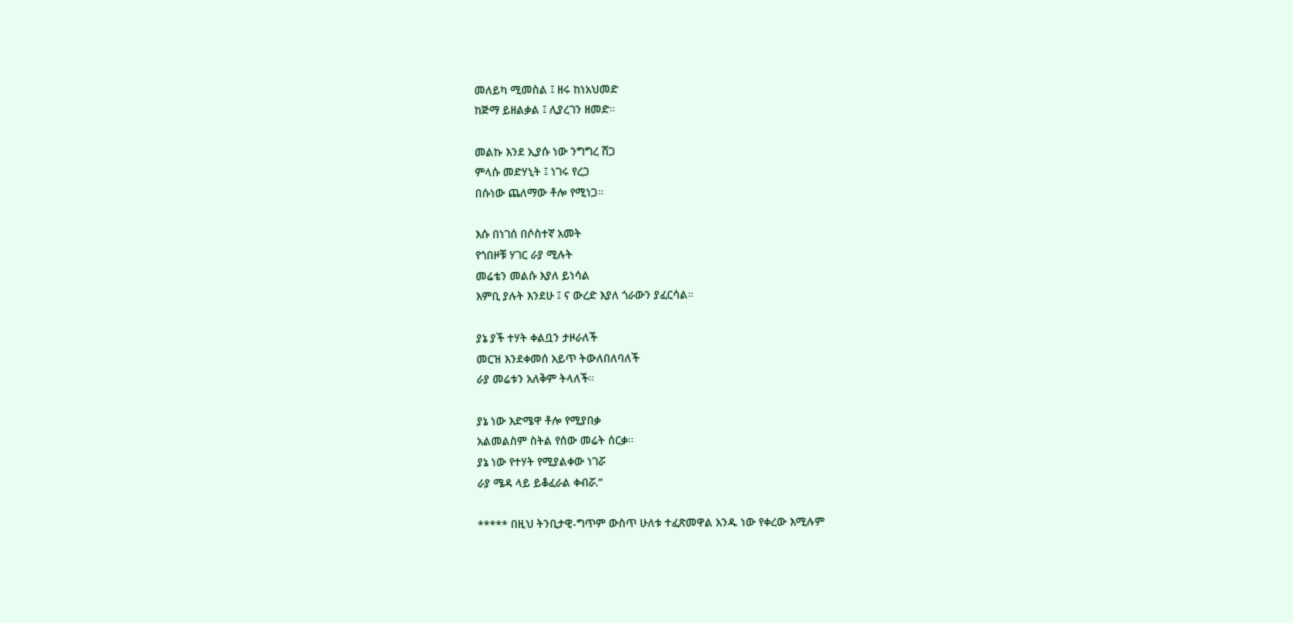መለይካ ሚመስል ፤ ዘሩ ከነአህመድ
ከጅማ ይዘልቃል ፤ ሊያረገን ዘመድ።

መልኩ እንደ ኢያሱ ነው ንግግረ ሸጋ
ምላሱ መድሃኒት ፤ ነገሩ የረጋ
በሱነው ጨለማው ቶሎ የሚነጋ።

እሱ በነገሰ በሶስተኛ አመት
የጎበዞቹ ሃገር ራያ ሚሉት
መሬቴን መልሱ እያለ ይነሳል
እምቢ ያሉት እንደሁ ፤ ና ውረድ እያለ ጎራውን ያፈርሳል።

ያኔ ያች ተሃት ቀልቧን ታዞራለች
መርዝ እንደቀመሰ አይጥ ትውለበለባለች
ራያ መሬቱን አለቅም ትላለች።

ያኔ ነው እድሜዋ ቶሎ የሚያበቃ
አልመልስም ስትል የሰው መሬት ሰርቃ።
ያኔ ነው የተሃት የሚያልቀው ነገሯ
ራያ ሜዳ ላይ ይቆፈራል ቀብሯ.”

***** በዚህ ትንቢታዊ-ግጥም ውስጥ ሁለቱ ተፈጽመዋል አንዱ ነው የቀረው እሚሉም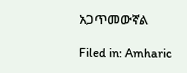አጋጥመውኛል

Filed in: Amharic